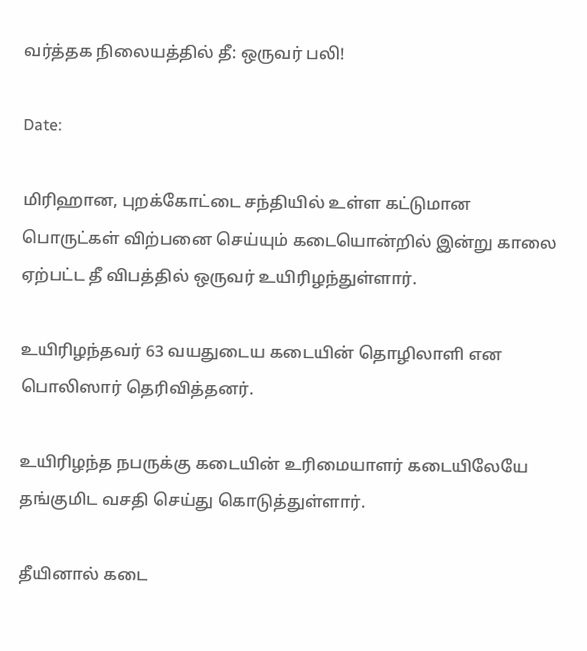வர்த்தக நிலையத்தில் தீ: ஒருவர் பலி!

Date:

மிரிஹான, புறக்கோட்டை சந்தியில் உள்ள கட்டுமான பொருட்கள் விற்பனை செய்யும் கடையொன்றில் இன்று காலை ஏற்பட்ட தீ விபத்தில் ஒருவர் உயிரிழந்துள்ளார்.

உயிரிழந்தவர் 63 வயதுடைய கடையின் தொழிலாளி என பொலிஸார் தெரிவித்தனர்.

உயிரிழந்த நபருக்கு கடையின் உரிமையாளர் கடையிலேயே தங்குமிட வசதி செய்து கொடுத்துள்ளார்.

தீயினால் கடை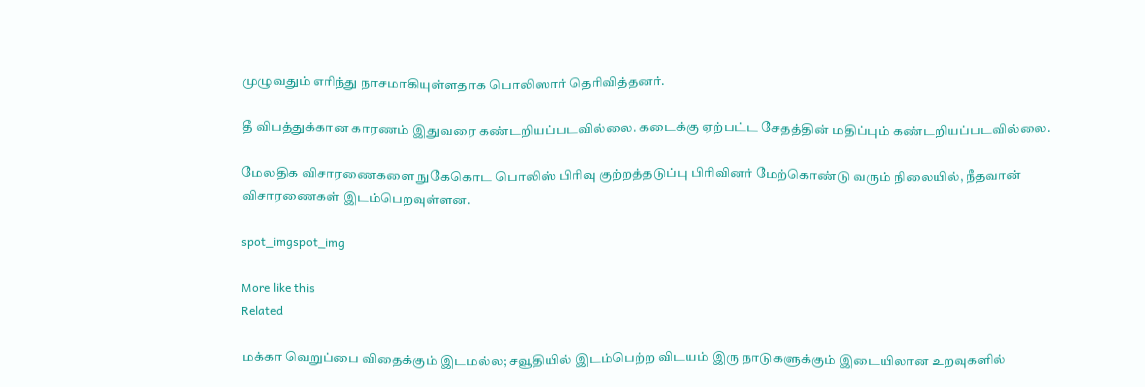முழுவதும் எரிந்து நாசமாகியுள்ளதாக பொலிஸார் தெரிவித்தனர்.

தீ விபத்துக்கான காரணம் இதுவரை கண்டறியப்படவில்லை. கடைக்கு ஏற்பட்ட சேதத்தின் மதிப்பும் கண்டறியப்படவில்லை.

மேலதிக விசாரணைகளை நுகேகொட பொலிஸ் பிரிவு குற்றத்தடுப்பு பிரிவினர் மேற்கொண்டு வரும் நிலையில், நீதவான் விசாரணைகள் இடம்பெறவுள்ளன.

spot_imgspot_img

More like this
Related

மக்கா வெறுப்பை விதைக்கும் இடமல்ல; சவூதியில் இடம்பெற்ற விடயம் இரு நாடுகளுக்கும் இடையிலான உறவுகளில்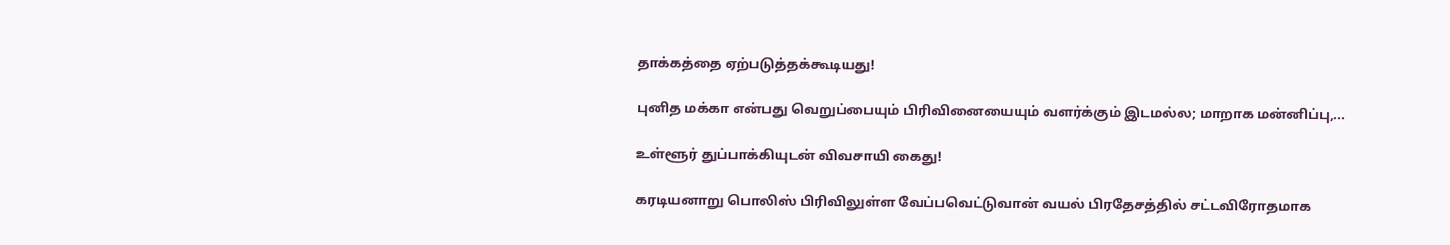தாக்கத்தை ஏற்படுத்தக்கூடியது!

புனித மக்கா என்பது வெறுப்பையும் பிரிவினையையும் வளர்க்கும் இடமல்ல; மாறாக மன்னிப்பு,...

உள்ளூர் துப்பாக்கியுடன் விவசாயி கைது!

கரடியனாறு பொலிஸ் பிரிவிலுள்ள வேப்பவெட்டுவான் வயல் பிரதேசத்தில் சட்டவிரோதமாக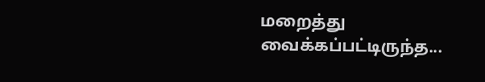மறைத்து வைக்கப்பட்டிருந்த...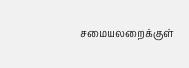சமையலறைக்குள்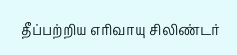தீப்பற்றிய எரிவாயு சிலிண்டர்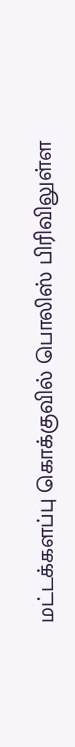மட்டக்களப்பு கொக்குவில் பொலிஸ் பிரிவிலுள்ள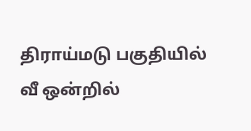திராய்மடு பகுதியில் வீ ஒன்றில்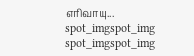எரிவாயு...
spot_imgspot_img
spot_imgspot_img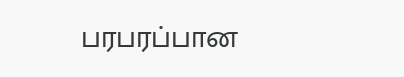பரபரப்பான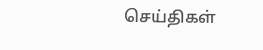செய்திகள்